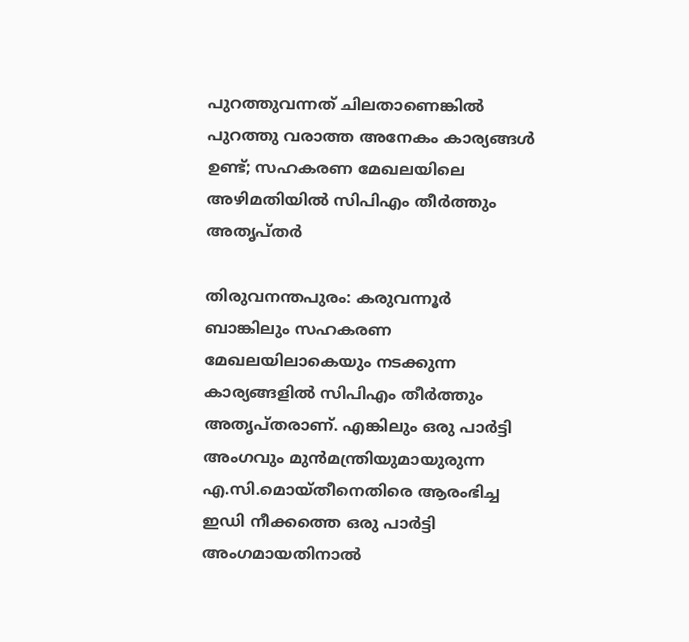പുറത്തുവന്നത് ചിലതാണെങ്കിൽ പുറത്തു വരാത്ത അനേകം കാര്യങ്ങൾ ഉണ്ട്; സഹകരണ മേഖലയിലെ അഴിമതിയിൽ സിപിഎം തീർത്തും അതൃപ്തർ

തിരുവനന്തപുരം: കരുവന്നൂർ ബാങ്കിലും സഹകരണ മേഖലയിലാകെയും നടക്കുന്ന കാര്യങ്ങളിൽ സിപിഎം തീർത്തും അതൃപ്തരാണ്. എങ്കിലും ഒരു പാർട്ടി അംഗവും മുൻമന്ത്രിയുമായുരുന്ന എ.സി.മൊയ്തീനെതിരെ ആരംഭിച്ച ഇഡി നീക്കത്തെ ഒരു പാർട്ടി അംഗമായതിനാൽ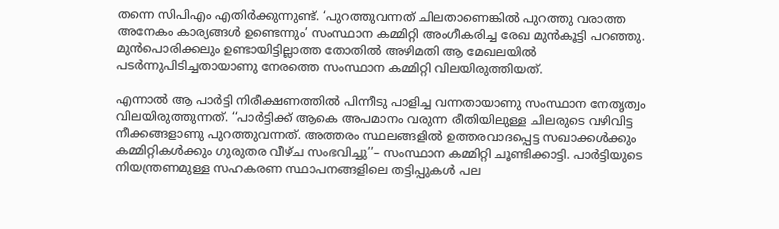തന്നെ സിപിഎം എതിർക്കുന്നുണ്ട്. ‘പുറത്തുവന്നത് ചിലതാണെങ്കിൽ പുറത്തു വരാത്ത അനേകം കാര്യങ്ങൾ ഉണ്ടെന്നും’ സംസ്ഥാന കമ്മിറ്റി അംഗീകരിച്ച രേഖ മുൻകൂട്ടി പറഞ്ഞു. മുൻപൊരിക്കലും ഉണ്ടായിട്ടില്ലാത്ത തോതിൽ അഴിമതി ആ മേഖലയിൽ പടർന്നുപിടിച്ചതായാണു നേരത്തെ സംസ്ഥാന കമ്മിറ്റി വിലയിരുത്തിയത്.

എന്നാൽ ആ പാർട്ടി നിരീക്ഷണത്തിൽ പിന്നീടു പാളിച്ച വന്നതായാണു സംസ്ഥാന നേതൃത്വം വിലയിരുത്തുന്നത്. ‘‘പാർട്ടിക്ക് ആകെ അപമാനം വരുന്ന രീതിയിലുള്ള ചിലരുടെ വഴിവിട്ട നീക്കങ്ങളാണു പുറത്തുവന്നത്. അത്തരം സ്ഥലങ്ങളിൽ ഉത്തരവാദപ്പെട്ട സഖാക്കൾക്കും കമ്മിറ്റികൾക്കും ഗുരുതര വീഴ്ച സംഭവിച്ചു’’– സംസ്ഥാന കമ്മിറ്റി ചൂണ്ടിക്കാട്ടി. പാർട്ടിയുടെ നിയന്ത്രണമുള്ള സഹകരണ സ്ഥാപനങ്ങളിലെ തട്ടിപ്പുകൾ പല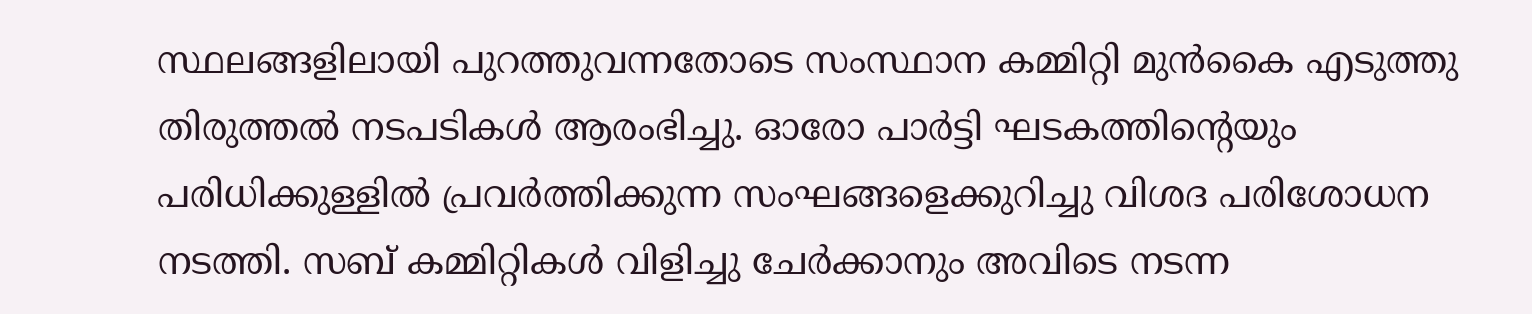സ്ഥലങ്ങളിലായി പുറത്തുവന്നതോടെ സംസ്ഥാന കമ്മിറ്റി മുൻകൈ എടുത്തു തിരുത്തൽ നടപടികൾ ആരംഭിച്ചു. ഓരോ പാർട്ടി ഘടകത്തിന്റെയും പരിധിക്കുള്ളിൽ പ്രവർത്തിക്കുന്ന സംഘങ്ങളെക്കുറിച്ചു വിശദ പരിശോധന നടത്തി. സബ് കമ്മിറ്റികൾ വിളിച്ചു ചേർക്കാനും അവിടെ നടന്ന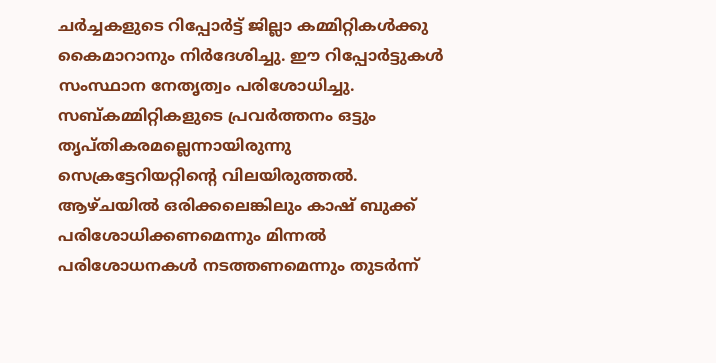ചർച്ചകളുടെ റിപ്പോർട്ട് ജില്ലാ കമ്മിറ്റികൾക്കു കൈമാറാനും നിർദേശിച്ചു. ഈ റിപ്പോർട്ടുകൾ സംസ്ഥാന നേതൃത്വം പരിശോധിച്ചു. സബ്കമ്മിറ്റികളുടെ പ്രവർത്തനം ഒട്ടും തൃപ്തികരമല്ലെന്നായിരുന്നു സെക്രട്ടേറിയറ്റിന്റെ വിലയിരുത്തൽ. ആഴ്ചയിൽ ഒരിക്കലെങ്കിലും കാഷ് ബുക്ക് പരിശോധിക്കണമെന്നും മിന്നൽ പരിശോധനകൾ നടത്തണമെന്നും തുടർന്ന്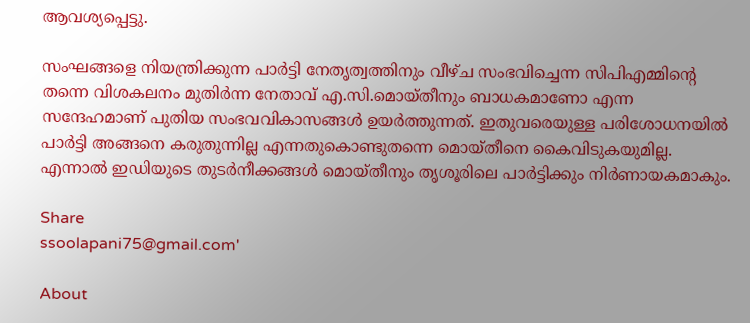ആവശ്യപ്പെട്ടു.

സംഘങ്ങളെ നിയന്ത്രിക്കുന്ന പാർട്ടി നേതൃത്വത്തിനും വീഴ്ച സംഭവിച്ചെന്ന സിപിഎമ്മിന്റെ തന്നെ വിശകലനം മുതിർന്ന നേതാവ് എ.സി.മൊയ്തീനും ബാധകമാണോ എന്ന സന്ദേഹമാണ് പുതിയ സംഭവവികാസങ്ങൾ ഉയർത്തുന്നത്. ഇതുവരെയുള്ള പരിശോധനയിൽ പാർട്ടി അങ്ങനെ കരുതുന്നില്ല എന്നതുകൊണ്ടുതന്നെ മൊയ്തീനെ കൈവിടുകയുമില്ല. എന്നാൽ ഇഡിയുടെ തുടർനീക്കങ്ങൾ മൊയ്തീനും തൃശൂരിലെ പാർട്ടിക്കും നിർണായകമാകും.

Share
ssoolapani75@gmail.com'

About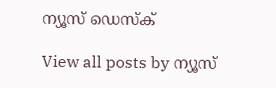ന്യൂസ് ഡെസ്ക്

View all posts by ന്യൂസ്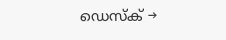ഡെസ്ക് →